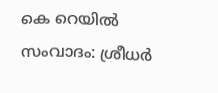കെ റെയില്‍ സംവാദം: ശ്രീധര്‍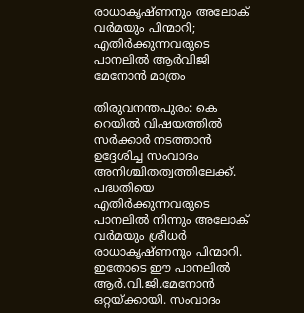രാധാകൃഷ്ണനും അലോക് വര്‍മയും പിന്മാറി; എതിര്‍ക്കുന്നവരുടെ പാനലില്‍ ആര്‍വിജി മേനോന്‍ മാത്രം

തിരുവനന്തപുരം: കെ റെയില്‍ വിഷയത്തില്‍ സര്‍ക്കാര്‍ നടത്താന്‍ ഉദ്ദേശിച്ച സംവാദം അനിശ്ചിതത്വത്തിലേക്ക്. പദ്ധതിയെ എതിര്‍ക്കുന്നവരുടെ പാനലില്‍ നിന്നും അലോക് വര്‍മയും ശ്രീധര്‍ രാധാകൃഷ്ണനും പിന്മാറി. ഇതോടെ ഈ പാനലില്‍ ആര്‍.വി.ജി.മേനോന്‍ ഒറ്റയ്ക്കായി. സംവാദം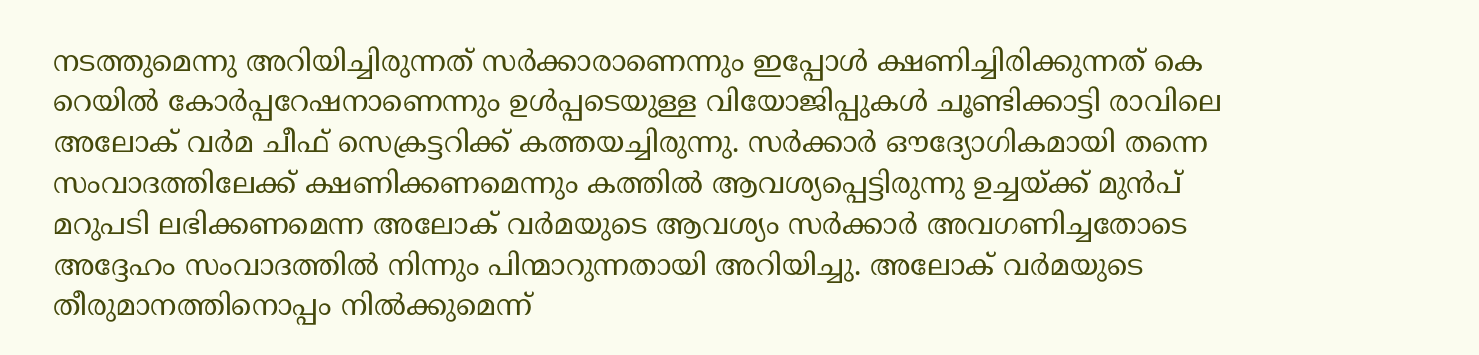നടത്തുമെന്നു അറിയിച്ചിരുന്നത് സര്‍ക്കാരാണെന്നും ഇപ്പോള്‍ ക്ഷണിച്ചിരിക്കുന്നത് കെ റെയില്‍ കോര്‍പ്പറേഷനാണെന്നും ഉള്‍പ്പടെയുള്ള വിയോജിപ്പുകള്‍ ചൂണ്ടിക്കാട്ടി രാവിലെ അലോക് വര്‍മ ചീഫ് സെക്രട്ടറിക്ക് കത്തയച്ചിരുന്നു. സര്‍ക്കാര്‍ ഔദ്യോഗികമായി തന്നെ സംവാദത്തിലേക്ക് ക്ഷണിക്കണമെന്നും കത്തില്‍ ആവശ്യപ്പെട്ടിരുന്നു ഉച്ചയ്ക്ക് മുന്‍പ് മറുപടി ലഭിക്കണമെന്ന അലോക് വര്‍മയുടെ ആവശ്യം സര്‍ക്കാര്‍ അവഗണിച്ചതോടെ അദ്ദേഹം സംവാദത്തില്‍ നിന്നും പിന്മാറുന്നതായി അറിയിച്ചു. അലോക് വര്‍മയുടെ തീരുമാനത്തിനൊപ്പം നില്‍ക്കുമെന്ന്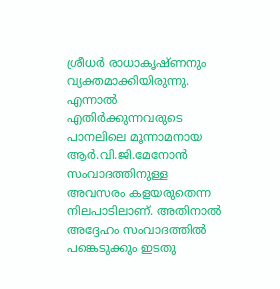ശ്രീധര്‍ രാധാകൃഷ്ണനും വ്യക്തമാക്കിയിരുന്നു. എന്നാല്‍ എതിര്‍ക്കുന്നവരുടെ പാനലിലെ മൂന്നാമനായ ആര്‍.വി.ജി.മേനോന്‍ സംവാദത്തിനുള്ള അവസരം കളയരുതെന്ന നിലപാടിലാണ്. അതിനാല്‍ അദ്ദേഹം സംവാദത്തില്‍ പങ്കെടുക്കും ഇടതു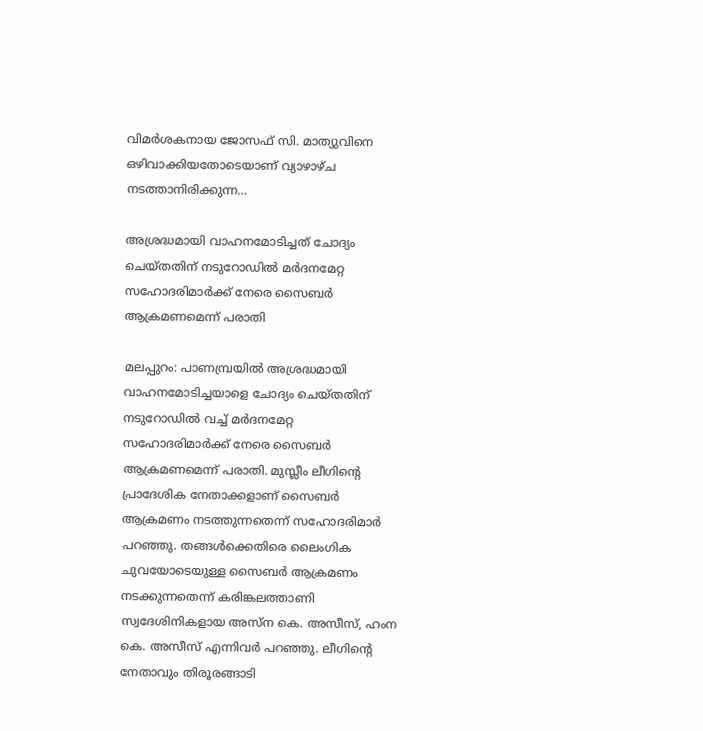വിമര്‍ശകനായ ജോസഫ് സി. മാത്യുവിനെ ഒഴിവാക്കിയതോടെയാണ് വ്യാഴാഴ്ച നടത്താനിരിക്കുന്ന…

അശ്രദ്ധമായി വാഹനമോടിച്ചത് ചോദ്യം ചെയ്തതിന് നടുറോഡില്‍ മര്‍ദനമേറ്റ സഹോദരിമാര്‍ക്ക് നേരെ സൈബര്‍ ആക്രമണമെന്ന് പരാതി

മലപ്പുറം: പാണമ്പ്രയില്‍ അശ്രദ്ധമായി വാഹനമോടിച്ചയാളെ ചോദ്യം ചെയ്തതിന് നടുറോഡില്‍ വച്ച് മര്‍ദനമേറ്റ സഹോദരിമാര്‍ക്ക് നേരെ സൈബര്‍ ആക്രമണമെന്ന് പരാതി. മുസ്ലീം ലീഗിന്റെ പ്രാദേശിക നേതാക്കളാണ് സൈബര്‍ ആക്രമണം നടത്തുന്നതെന്ന് സഹോദരിമാര്‍ പറഞ്ഞു. തങ്ങള്‍ക്കെതിരെ ലൈംഗിക ചുവയോടെയുള്ള സൈബര്‍ ആക്രമണം നടക്കുന്നതെന്ന് കരിങ്കലത്താണി സ്വദേശിനികളായ അസ്ന കെ. അസീസ്, ഹംന കെ. അസീസ് എന്നിവര്‍ പറഞ്ഞു. ലീഗിന്റെ നേതാവും തിരൂരങ്ങാടി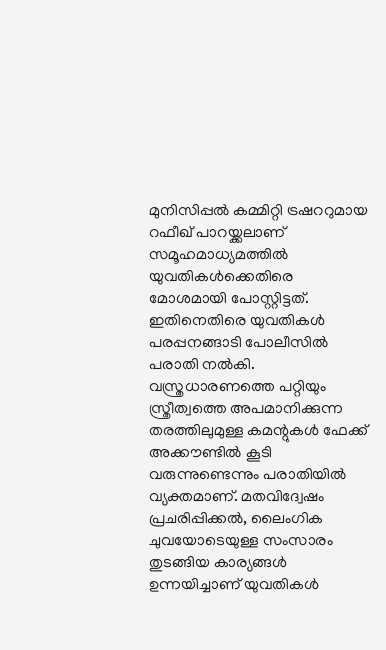മുനിസിപ്പല്‍ കമ്മിറ്റി ട്രഷററുമായ റഫീഖ് പാറയ്ക്കലാണ് സമൂഹമാധ്യമത്തില്‍ യുവതികള്‍ക്കെതിരെ മോശമായി പോസ്റ്റിട്ടത്. ഇതിനെതിരെ യുവതികള്‍ പരപ്പനങ്ങാടി പോലീസില്‍ പരാതി നല്‍കി. വസ്ത്രധാരണത്തെ പറ്റിയും സ്ത്രീത്വത്തെ അപമാനിക്കുന്ന തരത്തിലുമുള്ള കമന്റുകള്‍ ഫേക്ക് അക്കൗണ്ടില്‍ കൂടി വരുന്നുണ്ടെന്നും പരാതിയില്‍ വ്യക്തമാണ്. മതവിദ്വേഷം പ്രചരിപ്പിക്കല്‍, ലൈംഗിക ചുവയോടെയുള്ള സംസാരം തുടങ്ങിയ കാര്യങ്ങള്‍ ഉന്നയിച്ചാണ് യുവതികള്‍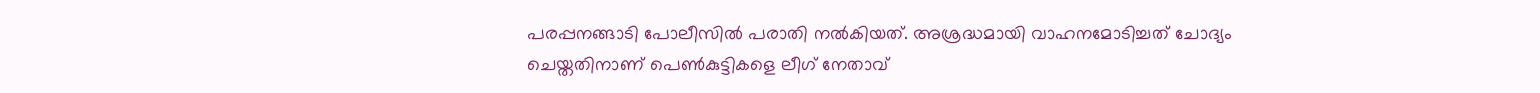പരപ്പനങ്ങാടി പോലീസില്‍ പരാതി നല്‍കിയത്. അശ്രദ്ധമായി വാഹനമോടിച്ചത് ചോദ്യം ചെയ്തതിനാണ് പെണ്‍കുട്ടികളെ ലീഗ് നേതാവ്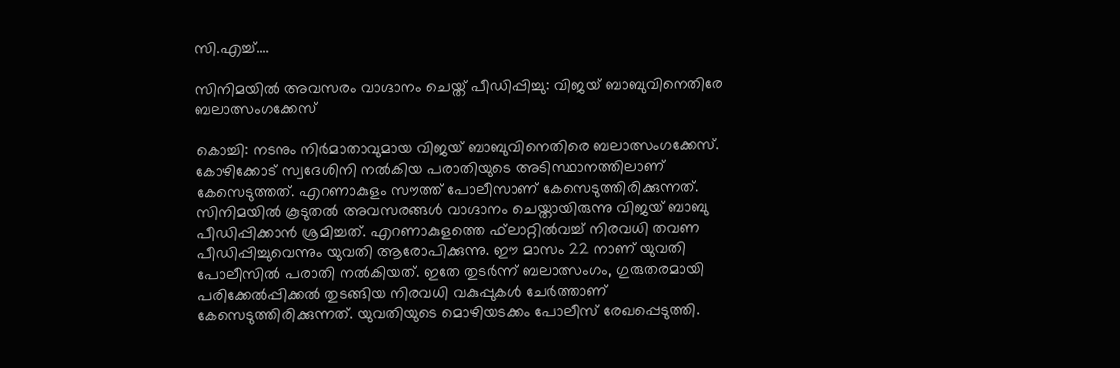സി.എച്ച്.…

സിനിമയില്‍ അവസരം വാഗ്ദാനം ചെയ്ത് പീഡിപ്പിച്ചു: വിജയ് ബാബുവിനെതിരേ ബലാത്സംഗക്കേസ്

കൊച്ചി: നടനും നിര്‍മാതാവുമായ വിജയ് ബാബുവിനെതിരെ ബലാത്സംഗക്കേസ്. കോഴിക്കോട് സ്വദേശിനി നല്‍കിയ പരാതിയുടെ അടിസ്ഥാനത്തിലാണ് കേസെടുത്തത്. എറണാകുളം സൗത്ത് പോലീസാണ് കേസെടുത്തിരിക്കുന്നത്. സിനിമയില്‍ കൂടുതല്‍ അവസരങ്ങള്‍ വാഗ്ദാനം ചെയ്തായിരുന്നു വിജയ് ബാബു പീഡിപ്പിക്കാന്‍ ശ്രമിച്ചത്. എറണാകുളത്തെ ഫ്‌ലാറ്റില്‍വച്ച് നിരവധി തവണ പീഡിപ്പിച്ചുവെന്നും യുവതി ആരോപിക്കുന്നു. ഈ മാസം 22 നാണ് യുവതി പോലീസില്‍ പരാതി നല്‍കിയത്. ഇതേ തുടര്‍ന്ന് ബലാത്സംഗം, ഗുരുതരമായി പരിക്കേല്‍പ്പിക്കല്‍ തുടങ്ങിയ നിരവധി വകുപ്പുകള്‍ ചേര്‍ത്താണ് കേസെടുത്തിരിക്കുന്നത്. യുവതിയുടെ മൊഴിയടക്കം പോലീസ് രേഖപ്പെടുത്തി.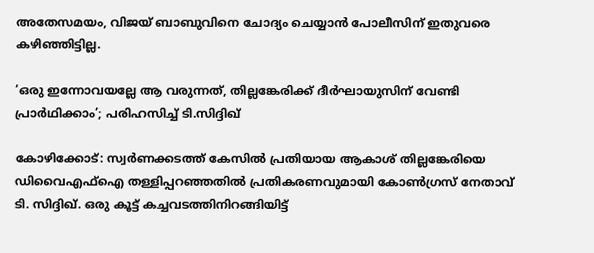അതേസമയം, വിജയ് ബാബുവിനെ ചോദ്യം ചെയ്യാന്‍ പോലീസിന് ഇതുവരെ കഴിഞ്ഞിട്ടില്ല.

‘ഒരു ഇന്നോവയല്ലേ ആ വരുന്നത്, തില്ലങ്കേരിക്ക് ദീര്‍ഘായുസിന് വേണ്ടി പ്രാര്‍ഥിക്കാം’; പരിഹസിച്ച് ടി.സിദ്ദിഖ്

കോഴിക്കോട്: സ്വര്‍ണക്കടത്ത് കേസില്‍ പ്രതിയായ ആകാശ് തില്ലങ്കേരിയെ ഡിവൈഎഫ്‌ഐ തള്ളിപ്പറഞ്ഞതില്‍ പ്രതികരണവുമായി കോണ്‍ഗ്രസ് നേതാവ് ടി. സിദ്ദിഖ്. ഒരു കൂട്ട് കച്ചവടത്തിനിറങ്ങിയിട്ട്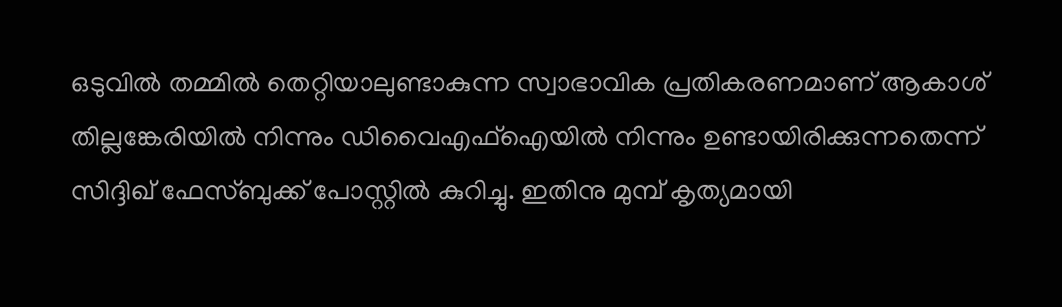ഒടുവില്‍ തമ്മില്‍ തെറ്റിയാലുണ്ടാകുന്ന സ്വാഭാവിക പ്രതികരണമാണ് ആകാശ് തില്ലങ്കേരിയില്‍ നിന്നും ഡിവൈഎഫ്‌ഐയില്‍ നിന്നും ഉണ്ടായിരിക്കുന്നതെന്ന് സിദ്ദിഖ് ഫേസ്ബുക്ക് പോസ്റ്റില്‍ കുറിച്ചു. ഇതിനു മുമ്പ് കൃത്യമായി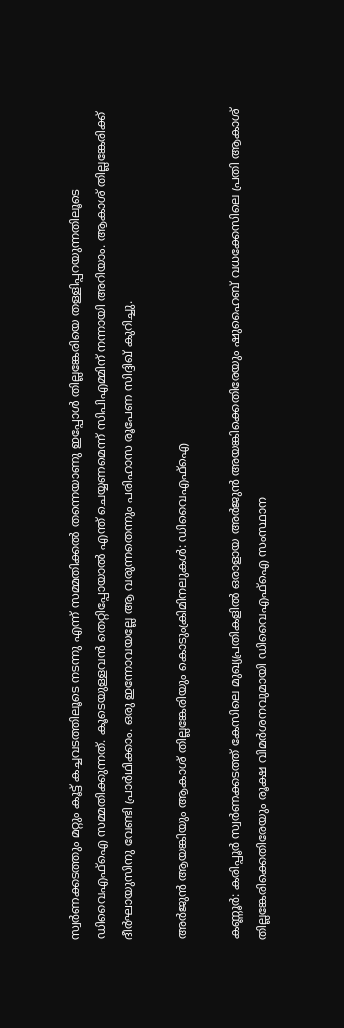സ്വര്‍ണക്കടത്തും മറ്റും കൂട്ട് കച്ചവടത്തിലൂടെ നടന്നു എന്ന് സമ്മതിക്കല്‍ തന്നെയാണു ഇപ്പോള്‍ തില്ലങ്കേരിയെ തള്ളിപ്പറയുന്നതിലൂടെ ഡിവൈഎഫ്‌ഐ സമ്മതിക്കുന്നത്. കൂടെയുള്ളവന്‍ തെറ്റിപ്പോയാല്‍ എന്ത് ചെയ്യണമെന്ന് സിപിഎമ്മിന് നന്നായി അറിയാം. ആകാശ് തില്ലങ്കേരിക്ക് ദീര്‍ഘായുസിനു വേണ്ടി പ്രാര്‍ഥിക്കാം. ഒരു ഇന്നോവയല്ലേ ആ വരുന്നതെന്നും പരിഹാസ രൂപേണ സിദ്ദിഖ് കുറിച്ചു.

അര്‍ജുന്‍ ആയങ്കിയും ആകാശ് തില്ലങ്കേരിയും കൊടുംക്രിമിനലുകള്‍: ഡിവൈഎഫ്‌ഐ

കണ്ണൂര്‍: കരിപ്പൂര്‍ സ്വര്‍ണക്കടത്ത് കേസിലെ മുഖ്യപ്രതികളില്‍ ഒരാളായ അര്‍ജുന്‍ അയങ്കിക്കെതിരേയും ഷുഹൈബ് വധക്കേസിലെ പ്രതി ആകാശ് തില്ലങ്കേരിക്കെതിരേയും രൂക്ഷ വിമര്‍ശനവുമായി ഡിവൈഎഫ്‌ഐ സംസ്ഥാന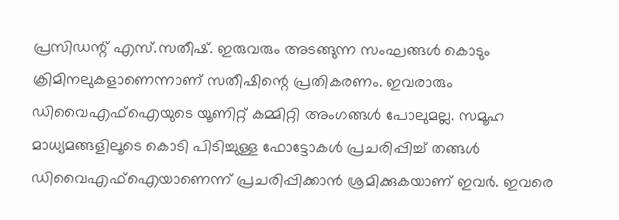പ്രസിഡന്റ് എസ്.സതീഷ്. ഇരുവരും അടങ്ങുന്ന സംഘങ്ങള്‍ കൊടും ക്രിമിനലുകളാണെന്നാണ് സതീഷിന്റെ പ്രതികരണം. ഇവരാരും ഡിവൈഎഫ്‌ഐയുടെ യൂണിറ്റ് കമ്മിറ്റി അംഗങ്ങള്‍ പോലുമല്ല. സമൂഹ മാധ്യമങ്ങളിലൂടെ കൊടി പിടിച്ചുള്ള ഫോട്ടോകള്‍ പ്രചരിപ്പിച്ച് തങ്ങള്‍ ഡിവൈഎഫ്‌ഐയാണെന്ന് പ്രചരിപ്പിക്കാന്‍ ശ്രമിക്കുകയാണ് ഇവര്‍. ഇവരെ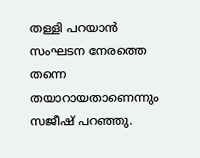തള്ളി പറയാന്‍ സംഘടന നേരത്തെ തന്നെ തയാറായതാണെന്നും സജീഷ് പറഞ്ഞു.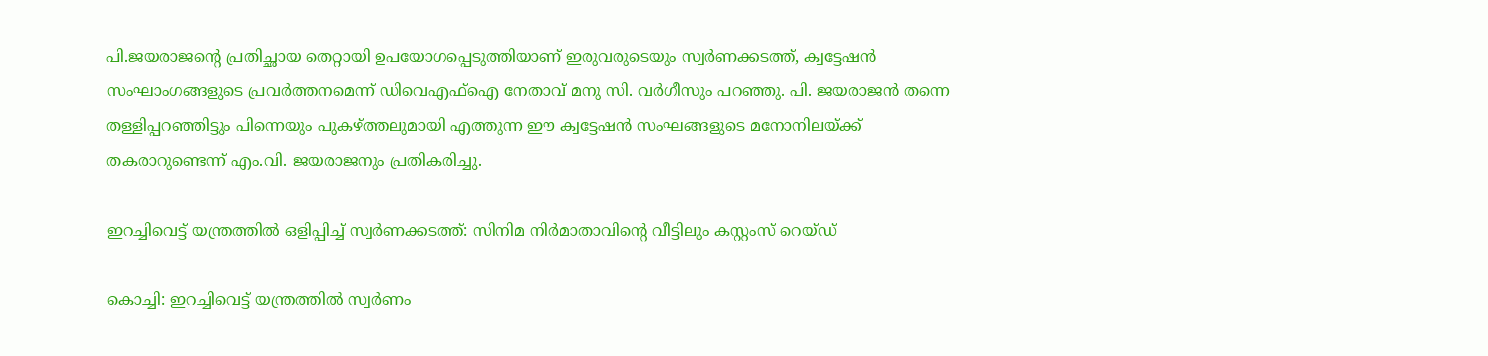പി.ജയരാജന്റെ പ്രതിച്ഛായ തെറ്റായി ഉപയോഗപ്പെടുത്തിയാണ് ഇരുവരുടെയും സ്വര്‍ണക്കടത്ത്, ക്വട്ടേഷന്‍ സംഘാംഗങ്ങളുടെ പ്രവര്‍ത്തനമെന്ന് ഡിവെഎഫ്‌ഐ നേതാവ് മനു സി. വര്‍ഗീസും പറഞ്ഞു. പി. ജയരാജന്‍ തന്നെ തള്ളിപ്പറഞ്ഞിട്ടും പിന്നെയും പുകഴ്ത്തലുമായി എത്തുന്ന ഈ ക്വട്ടേഷന്‍ സംഘങ്ങളുടെ മനോനിലയ്ക്ക് തകരാറുണ്ടെന്ന് എം.വി. ജയരാജനും പ്രതികരിച്ചു.

ഇറച്ചിവെട്ട് യന്ത്രത്തില്‍ ഒളിപ്പിച്ച് സ്വര്‍ണക്കടത്ത്: സിനിമ നിര്‍മാതാവിന്റെ വീട്ടിലും കസ്റ്റംസ് റെയ്ഡ്

കൊച്ചി: ഇറച്ചിവെട്ട് യന്ത്രത്തില്‍ സ്വര്‍ണം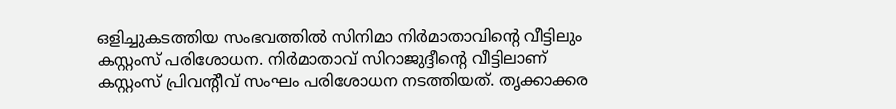ഒളിച്ചുകടത്തിയ സംഭവത്തില്‍ സിനിമാ നിര്‍മാതാവിന്റെ വീട്ടിലും കസ്റ്റംസ് പരിശോധന. നിര്‍മാതാവ് സിറാജുദ്ദീന്റെ വീട്ടിലാണ് കസ്റ്റംസ് പ്രിവന്റീവ് സംഘം പരിശോധന നടത്തിയത്. തൃക്കാക്കര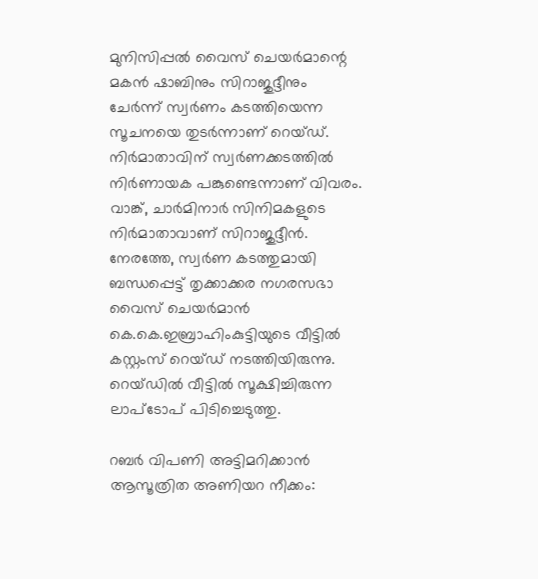മുനിസിപ്പല്‍ വൈസ് ചെയര്‍മാന്റെ മകന്‍ ഷാബിനും സിറാജുദ്ദീനും ചേര്‍ന്ന് സ്വര്‍ണം കടത്തിയെന്ന സൂചനയെ തുടര്‍ന്നാണ് റെയ്ഡ്. നിര്‍മാതാവിന് സ്വര്‍ണക്കടത്തില്‍ നിര്‍ണായക പങ്കുണ്ടെന്നാണ് വിവരം. വാങ്ക്, ചാര്‍മിനാര്‍ സിനിമകളുടെ നിര്‍മാതാവാണ് സിറാജുദ്ദീന്‍. നേരത്തേ, സ്വര്‍ണ കടത്തുമായി ബന്ധപ്പെട്ട് തൃക്കാക്കര നഗരസഭാ വൈസ് ചെയര്‍മാന്‍ കെ.കെ.ഇബ്രാഹിംകുട്ടിയുടെ വീട്ടില്‍ കസ്റ്റംസ് റെയ്ഡ് നടത്തിയിരുന്നു. റെയ്ഡില്‍ വീട്ടില്‍ സൂക്ഷിച്ചിരുന്ന ലാപ്‌ടോപ് പിടിച്ചെടുത്തു.

റബര്‍ വിപണി അട്ടിമറിക്കാന്‍ ആസൂത്രിത അണിയറ നീക്കം: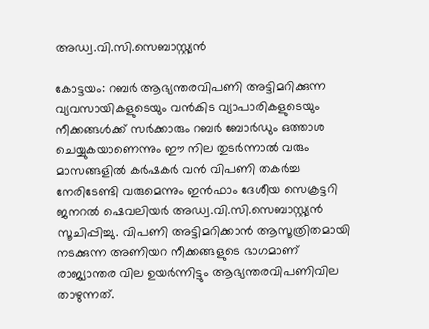അഡ്വ.വി.സി.സെബാസ്റ്റ്യന്‍

കോട്ടയം: റബര്‍ ആഭ്യന്തരവിപണി അട്ടിമറിക്കുന്ന വ്യവസായികളുടെയും വന്‍കിട വ്യാപാരികളുടെയും നീക്കങ്ങള്‍ക്ക് സര്‍ക്കാരും റബര്‍ ബോര്‍ഡും ഒത്താശ ചെയ്യുകയാണെന്നും ഈ നില തുടര്‍ന്നാല്‍ വരും മാസങ്ങളില്‍ കര്‍ഷകര്‍ വന്‍ വിപണി തകര്‍ച്ച നേരിടേണ്ടി വരുമെന്നും ഇന്‍ഫാം ദേശീയ സെക്രട്ടറി ജനറല്‍ ഷെവലിയര്‍ അഡ്വ.വി.സി.സെബാസ്റ്റ്യന്‍ സൂചിപ്പിച്ചു. വിപണി അട്ടിമറിക്കാന്‍ ആസൂത്രിതമായി നടക്കുന്ന അണിയറ നീക്കങ്ങളുടെ ഭാഗമാണ് രാജ്യാന്തര വില ഉയര്‍ന്നിട്ടും ആഭ്യന്തരവിപണിവില താഴുന്നത്.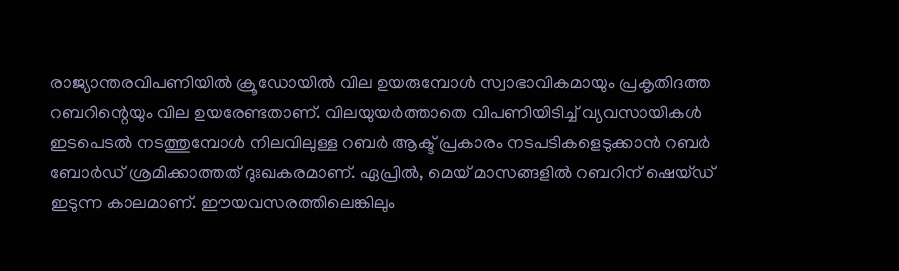രാജ്യാന്തരവിപണിയില്‍ ക്രൂഡോയില്‍ വില ഉയരുമ്പോള്‍ സ്വാഭാവികമായും പ്രകൃതിദത്ത റബറിന്റെയും വില ഉയരേണ്ടതാണ്. വിലയുയര്‍ത്താതെ വിപണിയിടിച്ച് വ്യവസായികള്‍ ഇടപെടല്‍ നടത്തുമ്പോള്‍ നിലവിലുള്ള റബര്‍ ആക്ട് പ്രകാരം നടപടികളെടുക്കാന്‍ റബര്‍ ബോര്‍ഡ് ശ്രമിക്കാത്തത് ദുഃഖകരമാണ്. ഏപ്രില്‍, മെയ് മാസങ്ങളില്‍ റബറിന് ഷെയ്ഡ് ഇടുന്ന കാലമാണ്. ഈയവസരത്തിലെങ്കിലും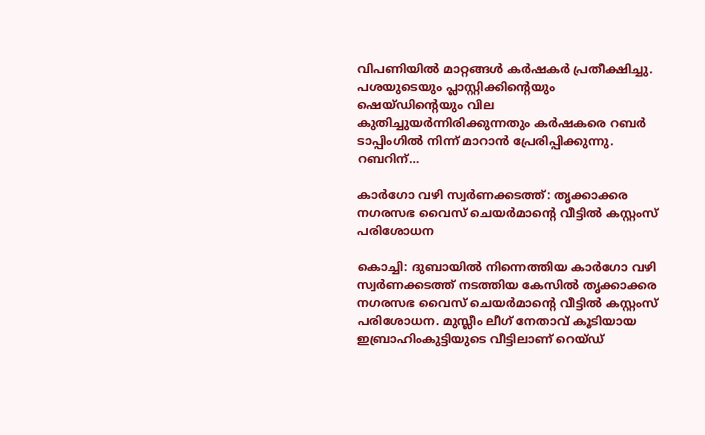വിപണിയില്‍ മാറ്റങ്ങള്‍ കര്‍ഷകര്‍ പ്രതീക്ഷിച്ചു. പശയുടെയും പ്ലാസ്റ്റിക്കിന്റെയും ഷെയ്ഡിന്റെയും വില കുതിച്ചുയര്‍ന്നിരിക്കുന്നതും കര്‍ഷകരെ റബര്‍ ടാപ്പിംഗില്‍ നിന്ന് മാറാന്‍ പ്രേരിപ്പിക്കുന്നു. റബറിന്…

കാര്‍ഗോ വഴി സ്വര്‍ണക്കടത്ത്: തൃക്കാക്കര നഗരസഭ വൈസ് ചെയര്‍മാന്റെ വീട്ടില്‍ കസ്റ്റംസ് പരിശോധന

കൊച്ചി: ദുബായില്‍ നിന്നെത്തിയ കാര്‍ഗോ വഴി സ്വര്‍ണക്കടത്ത് നടത്തിയ കേസില്‍ തൃക്കാക്കര നഗരസഭ വൈസ് ചെയര്‍മാന്റെ വീട്ടില്‍ കസ്റ്റംസ് പരിശോധന. മുസ്ലീം ലീഗ് നേതാവ് കൂടിയായ ഇബ്രാഹിംകുട്ടിയുടെ വീട്ടിലാണ് റെയ്ഡ്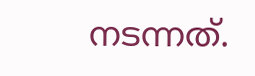നടന്നത്.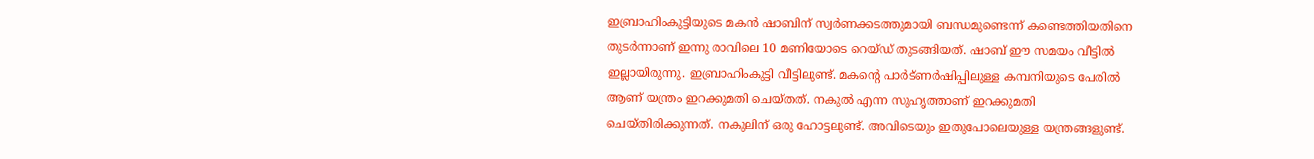ഇബ്രാഹിംകുട്ടിയുടെ മകന്‍ ഷാബിന് സ്വര്‍ണക്കടത്തുമായി ബന്ധമുണ്ടെന്ന് കണ്ടെത്തിയതിനെ തുടര്‍ന്നാണ് ഇന്നു രാവിലെ 10 മണിയോടെ റെയ്ഡ് തുടങ്ങിയത്. ഷാബ് ഈ സമയം വീട്ടില്‍ ഇല്ലായിരുന്നു. ഇബ്രാഹിംകുട്ടി വീട്ടിലുണ്ട്. മകന്റെ പാര്‍ട്ണര്‍ഷിപ്പിലുള്ള കമ്പനിയുടെ പേരില്‍ ആണ് യന്ത്രം ഇറക്കുമതി ചെയ്തത്. നകുല്‍ എന്ന സുഹൃത്താണ് ഇറക്കുമതി ചെയ്തിരിക്കുന്നത്. നകുലിന് ഒരു ഹോട്ടലുണ്ട്. അവിടെയും ഇതുപോലെയുള്ള യന്ത്രങ്ങളുണ്ട്.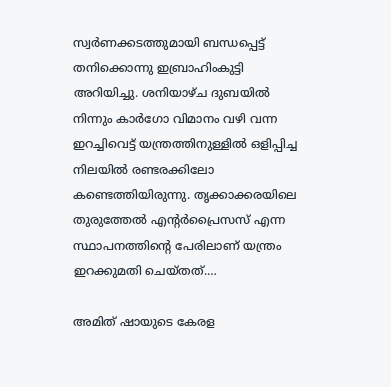സ്വര്‍ണക്കടത്തുമായി ബന്ധപ്പെട്ട് തനിക്കൊന്നു ഇബ്രാഹിംകുട്ടി അറിയിച്ചു. ശനിയാഴ്ച ദുബയില്‍ നിന്നും കാര്‍ഗോ വിമാനം വഴി വന്ന ഇറച്ചിവെട്ട് യന്ത്രത്തിനുള്ളില്‍ ഒളിപ്പിച്ച നിലയില്‍ രണ്ടരക്കിലോ കണ്ടെത്തിയിരുന്നു. തൃക്കാക്കരയിലെ തുരുത്തേല്‍ എന്റര്‍പ്രൈസസ് എന്ന സ്ഥാപനത്തിന്റെ പേരിലാണ് യന്ത്രം ഇറക്കുമതി ചെയ്തത്.…

അമിത് ഷായുടെ കേരള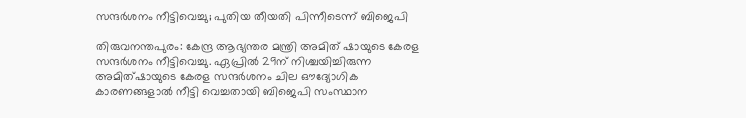സന്ദര്‍ശനം നീട്ടിവെച്ചു; പുതിയ തീയതി പിന്നീടെന്ന് ബിജെപി

തിരുവനന്തപുരം: കേന്ദ്ര ആഭ്യന്തര മന്ത്രി അമിത് ഷായുടെ കേരള സന്ദര്‍ശനം നീട്ടിവെച്ചു. ഏപ്രില്‍ 29ന് നിശ്ചയിച്ചിരുന്ന അമിത്ഷായുടെ കേരള സന്ദര്‍ശനം ചില ഔദ്യോഗിക കാരണങ്ങളാല്‍ നീട്ടി വെച്ചതായി ബിജെപി സംസ്ഥാന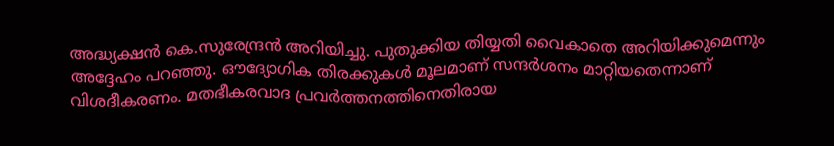അദ്ധ്യക്ഷന്‍ കെ.സുരേന്ദ്രന്‍ അറിയിച്ചു. പുതുക്കിയ തിയ്യതി വൈകാതെ അറിയിക്കുമെന്നും അദ്ദേഹം പറഞ്ഞു. ഔദ്യോഗിക തിരക്കുകള്‍ മൂലമാണ് സന്ദര്‍ശനം മാറ്റിയതെന്നാണ് വിശദീകരണം. മതഭീകരവാദ പ്രവര്‍ത്തനത്തിനെതിരായ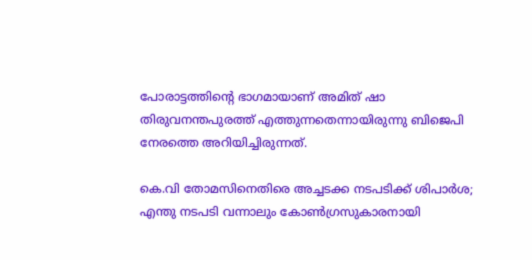പോരാട്ടത്തിന്റെ ഭാഗമായാണ് അമിത് ഷാ തിരുവനന്തപുരത്ത് എത്തുന്നതെന്നായിരുന്നു ബിജെപി നേരത്തെ അറിയിച്ചിരുന്നത്.

കെ.വി തോമസിനെതിരെ അച്ചടക്ക നടപടിക്ക് ശിപാര്‍ശ; എന്തു നടപടി വന്നാലും കോണ്‍ഗ്രസുകാരനായി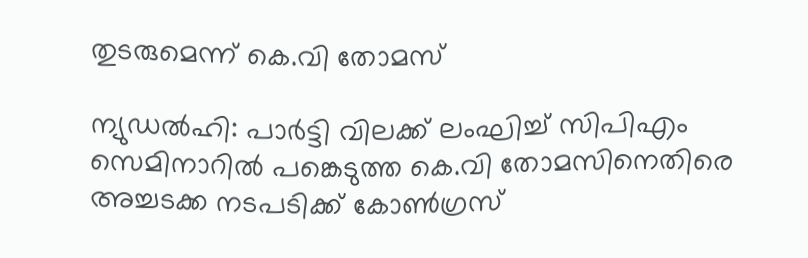തുടരുമെന്ന് കെ.വി തോമസ്

ന്യുഡല്‍ഹി: പാര്‍ട്ടി വിലക്ക് ലംഘിച്ച് സിപിഎം സെമിനാറില്‍ പങ്കെടുത്ത കെ.വി തോമസിനെതിരെ അച്ചടക്ക നടപടിക്ക് കോണ്‍ഗ്രസ്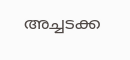അച്ചടക്ക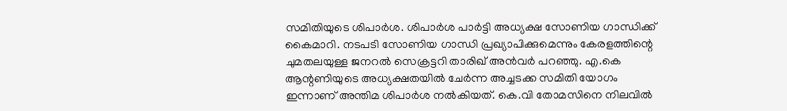സമിതിയുടെ ശിപാര്‍ശ. ശിപാര്‍ശ പാര്‍ട്ടി അധ്യക്ഷ സോണിയ ഗാന്ധിക്ക് കൈമാറി. നടപടി സോണിയ ഗാന്ധി പ്രഖ്യാപിക്കുമെന്നും കേരളത്തിന്റെ ചുമതലയുള്ള ജനറല്‍ സെക്രട്ടറി താരിഖ് അന്‍വര്‍ പറഞ്ഞു. എ.കെ ആന്റണിയുടെ അധ്യക്ഷതയില്‍ ചേര്‍ന്ന അച്ചടക്ക സമിതി യോഗം ഇന്നാണ് അന്തിമ ശിപാര്‍ശ നല്‍കിയത്. കെ.വി തോമസിനെ നിലവില്‍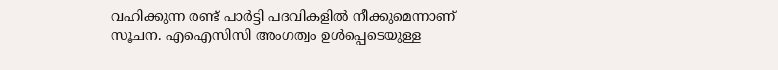വഹിക്കുന്ന രണ്ട് പാര്‍ട്ടി പദവികളില്‍ നീക്കുമെന്നാണ് സൂചന. എഐസിസി അംഗത്വം ഉള്‍പ്പെടെയുള്ള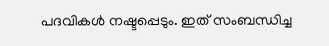പദവികള്‍ നഷ്ടപ്പെടും. ഇത് സംബന്ധിച്ച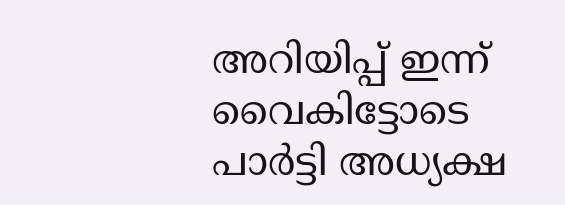അറിയിപ്പ് ഇന്ന് വൈകിട്ടോടെ പാര്‍ട്ടി അധ്യക്ഷ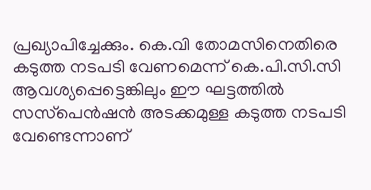പ്രഖ്യാപിച്ചേക്കും. കെ.വി തോമസിനെതിരെ കടുത്ത നടപടി വേണമെന്ന് കെ.പി.സി.സി ആവശ്യപ്പെട്ടെങ്കിലും ഈ ഘട്ടത്തില്‍ സസ്‌പെന്‍ഷന്‍ അടക്കമുള്ള കടുത്ത നടപടി വേണ്ടെന്നാണ്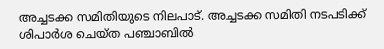അച്ചടക്ക സമിതിയുടെ നിലപാട്. അച്ചടക്ക സമിതി നടപടിക്ക് ശിപാര്‍ശ ചെയ്ത പഞ്ചാബില്‍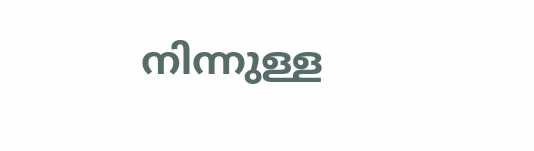നിന്നുള്ള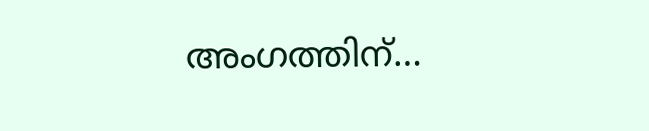അംഗത്തിന്…